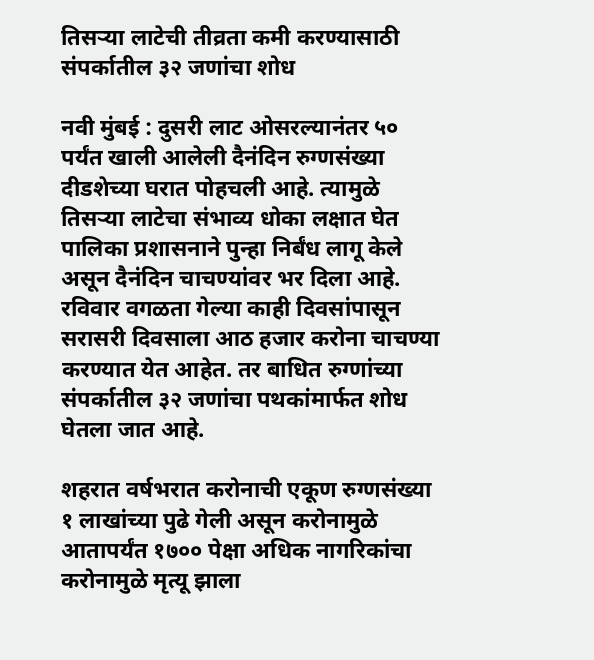तिसऱ्या लाटेची तीव्रता कमी करण्यासाठी संपर्कातील ३२ जणांचा शोध

नवी मुंबई : दुसरी लाट ओसरल्यानंतर ५० पर्यंत खाली आलेली दैनंदिन रुग्णसंख्या दीडशेच्या घरात पोहचली आहे. त्यामुळे तिसऱ्या लाटेचा संभाव्य धोका लक्षात घेत पालिका प्रशासनाने पुन्हा निर्बंध लागू केले असून दैनंदिन चाचण्यांवर भर दिला आहे. रविवार वगळता गेल्या काही दिवसांपासून सरासरी दिवसाला आठ हजार करोना चाचण्या करण्यात येत आहेत. तर बाधित रुग्णांच्या संपर्कातील ३२ जणांचा पथकांमार्फत शोध घेतला जात आहे.

शहरात वर्षभरात करोनाची एकूण रुग्णसंख्या १ लाखांच्या पुढे गेली असून करोनामुळे आतापर्यंत १७०० पेक्षा अधिक नागरिकांचा करोनामुळे मृत्यू झाला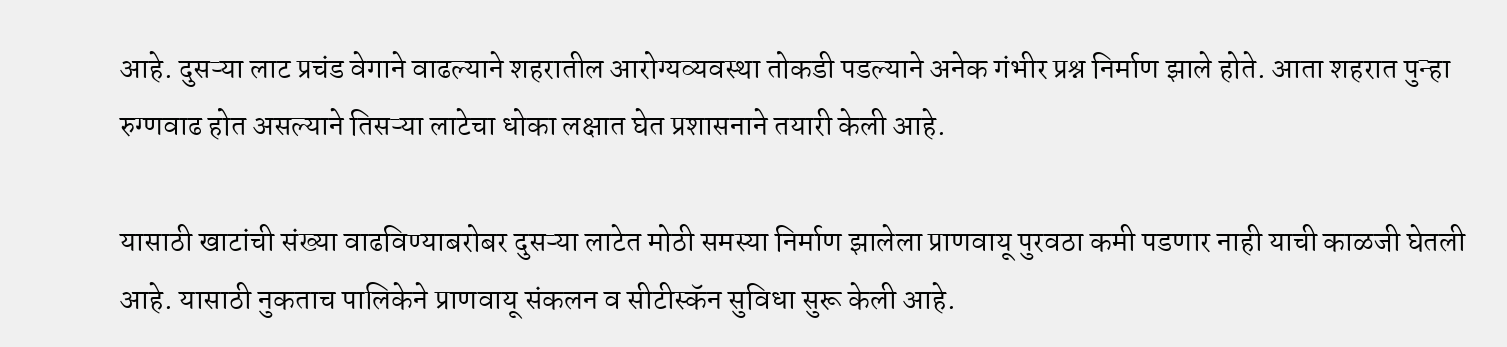आहे. दुसऱ्या लाट प्रचंड वेगाने वाढल्याने शहरातील आरोग्यव्यवस्था तोकडी पडल्याने अनेक गंभीर प्रश्न निर्माण झाले होते. आता शहरात पुन्हा रुग्णवाढ होत असल्याने तिसऱ्या लाटेचा धोका लक्षात घेत प्रशासनाने तयारी केली आहे.

यासाठी खाटांची संख्या वाढविण्याबरोबर दुसऱ्या लाटेत मोठी समस्या निर्माण झालेला प्राणवायू पुरवठा कमी पडणार नाही याची काळजी घेतली आहे. यासाठी नुकताच पालिकेने प्राणवायू संकलन व सीटीस्कॅन सुविधा सुरू केली आहे.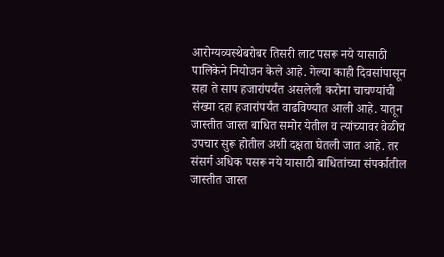आरोग्यव्यस्थेबरोबर तिसरी लाट पसरू नये यासाठी पालिकेने नियोजन केले आहे. गेल्या काही दिवसांपासून सहा ते साप हजारांपर्यंत असलेली करोना चाचण्यांची संख्या दहा हजारांपर्यंत वाढविण्यात आली आहे. यातून जास्तीत जास्त बाधित समोर येतील व त्यांच्यावर वेळीच उपचार सुरू होतील अशी दक्षता घेतली जात आहे. तर संसर्ग अधिक पसरू नये यासाठी बाधितांच्या संपर्कातील जास्तीत जास्त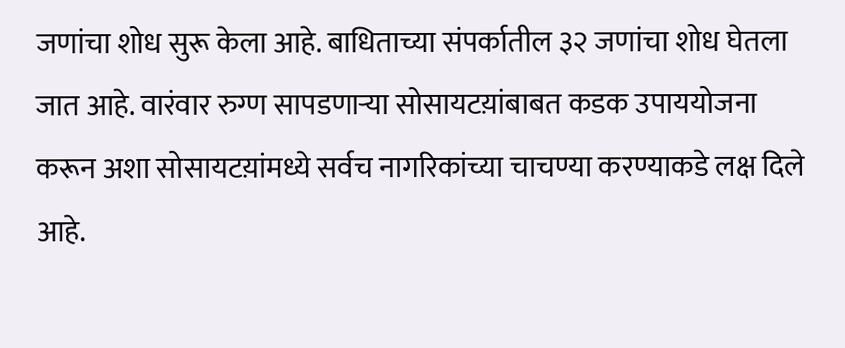जणांचा शोध सुरू केला आहे. बाधिताच्या संपर्कातील ३२ जणांचा शोध घेतला जात आहे. वारंवार रुग्ण सापडणाऱ्या सोसायटय़ांबाबत कडक उपाययोजना करून अशा सोसायटय़ांमध्ये सर्वच नागरिकांच्या चाचण्या करण्याकडे लक्ष दिले आहे.